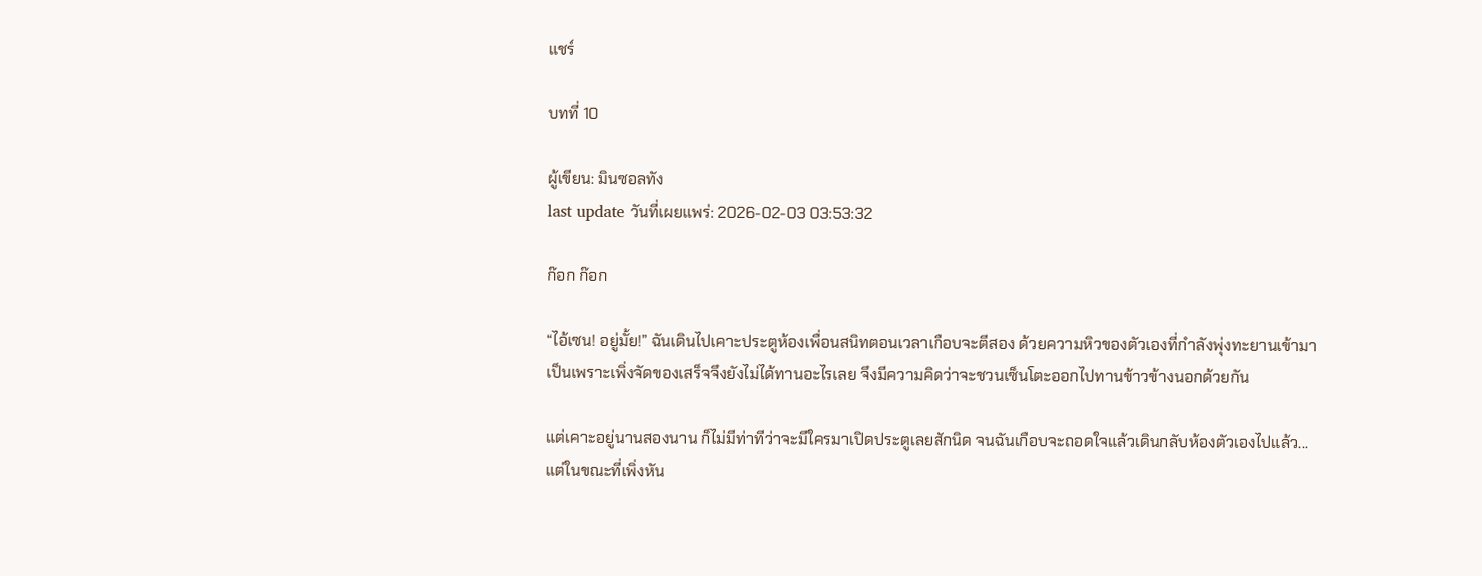แชร์

บทที่ 10

ผู้เขียน: มินซอลทัง
last update วันที่เผยแพร่: 2026-02-03 03:53:32

ก๊อก ก๊อก

“ไอ้เซน! อยู่มั้ย!” ฉันเดินไปเคาะประตูห้องเพื่อนสนิทตอนเวลาเกือบจะตีสอง ด้วยความหิวของตัวเองที่กำลังพุ่งทะยานเข้ามา เป็นเพราะเพิ่งจัดของเสร็จจึงยังไม่ได้ทานอะไรเลย จึงมีความคิดว่าจะชวนเซ็นโตะออกไปทานข้าวข้างนอกด้วยกัน

แต่เคาะอยู่นานสองนาน ก็ไม่มีท่าทีว่าจะมีใครมาเปิดประตูเลยสักนิด จนฉันเกือบจะถอดใจแล้วเดินกลับห้องตัวเองไปแล้ว...แต่ในขณะที่เพิ่งหัน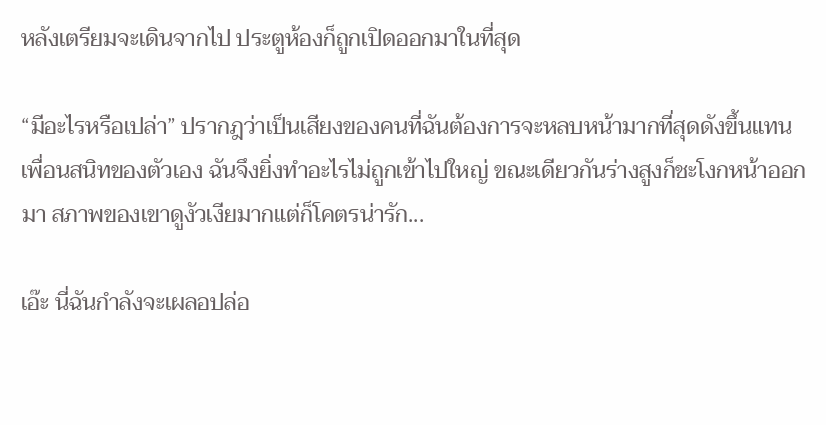หลังเตรียมจะเดินจากไป ประตูห้องก็ถูกเปิดออกมาในที่สุด

“มีอะไรหรือเปล่า” ปรากฎว่าเป็นเสียงของคนที่ฉันต้องการจะหลบหน้ามากที่สุดดังขึ้นแทนเพื่อนสนิทของตัวเอง ฉันจึงยิ่งทำอะไรไม่ถูกเข้าไปใหญ่ ขณะเดียวกันร่างสูงก็ชะโงกหน้าออกมา สภาพของเขาดูงัวเงียมากแต่ก็โคตรน่ารัก...

เอ๊ะ นี่ฉันกำลังจะเผลอปล่อ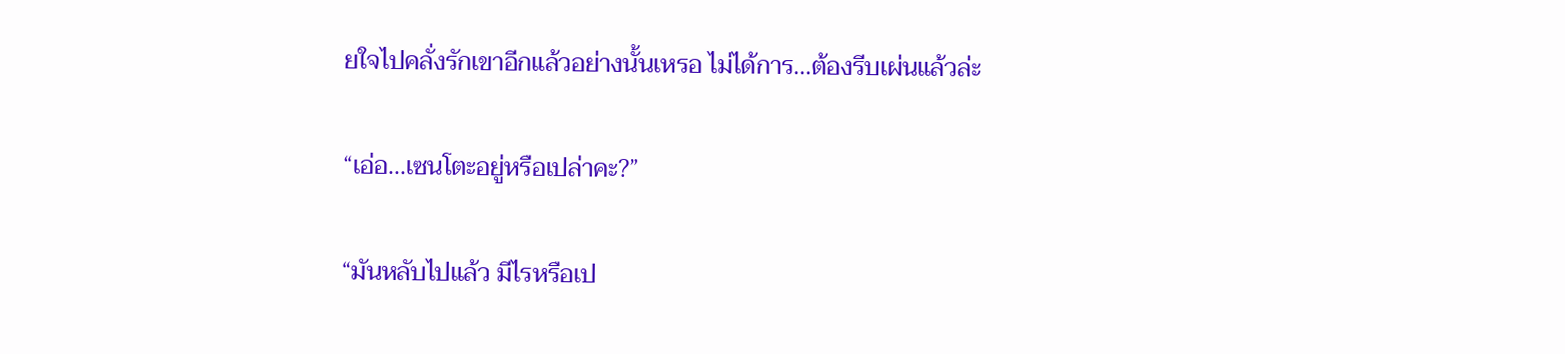ยใจไปคลั่งรักเขาอีกแล้วอย่างนั้นเหรอ ไม่ได้การ...ต้องรีบเผ่นแล้วล่ะ

“เอ่อ...เซนโตะอยู่หรือเปล่าคะ?”

“มันหลับไปแล้ว มีไรหรือเป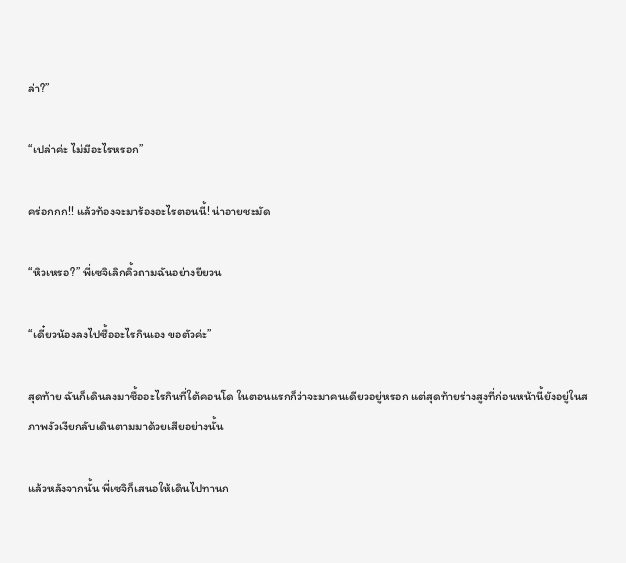ล่า?”

“เปล่าค่ะ ไม่มีอะไรหรอก”

คร่อกกก!! แล้วท้องจะมาร้องอะไรตอนนี้! น่าอายชะมัด

“หิวเหรอ?” พี่เซจิเลิกคิ้วถามฉันอย่างยียวน

“เดี๋ยวน้องลงไปซื้ออะไรกินเอง ขอตัวค่ะ”

สุดท้าย ฉันก็เดินลงมาซื้ออะไรกินที่ใต้คอนโด ในตอนแรกก็ว่าจะมาคนเดียวอยู่หรอก แต่สุดท้ายร่างสูงที่ก่อนหน้านี้ยังอยู่ในสภาพงัวเงียกลับเดินตามมาด้วยเสียอย่างนั้น

แล้วหลังจากนั้น พี่เซจิก็เสนอให้เดินไปทานก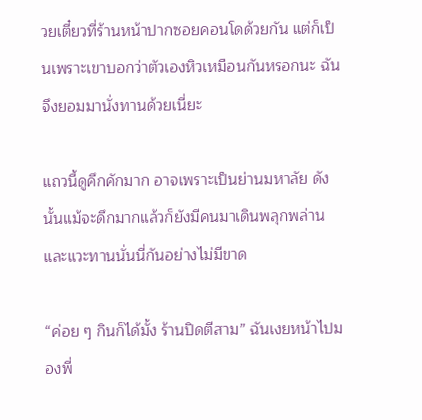วยเตี๋ยวที่ร้านหน้าปากซอยคอนโดด้วยกัน แต่ก็เป็นเพราะเขาบอกว่าตัวเองหิวเหมือนกันหรอกนะ ฉันจึงยอมมานั่งทานด้วยเนี่ยะ

แถวนี้ดูคึกคักมาก อาจเพราะเป็นย่านมหาลัย ดังนั้นแม้จะดึกมากแล้วก็ยังมีคนมาเดินพลุกพล่านและแวะทานนั่นนี่กันอย่างไม่มีขาด

“ค่อย ๆ กินก็ได้มั้ง ร้านปิดตีสาม” ฉันเงยหน้าไปมองพี่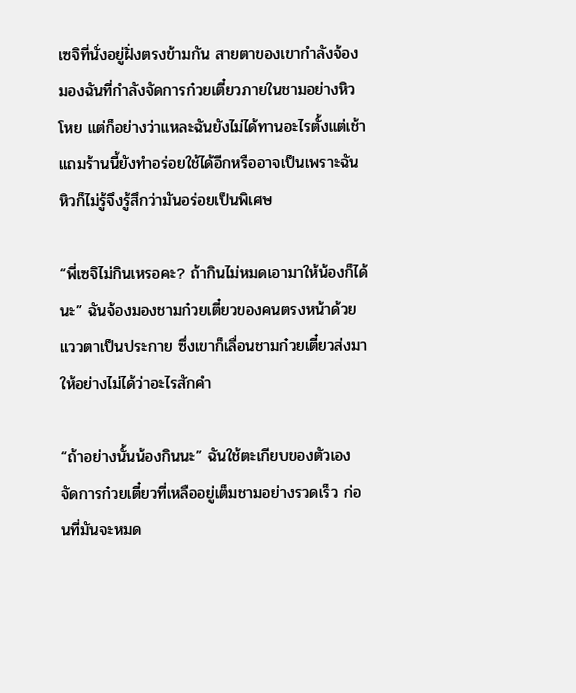เซจิที่นั่งอยู่ฝั่งตรงข้ามกัน สายตาของเขากำลังจ้องมองฉันที่กำลังจัดการก๋วยเตี๋ยวภายในชามอย่างหิวโหย แต่ก็อย่างว่าแหละฉันยังไม่ได้ทานอะไรตั้งแต่เช้า แถมร้านนี้ยังทำอร่อยใช้ได้อีกหรืออาจเป็นเพราะฉันหิวก็ไม่รู้จึงรู้สึกว่ามันอร่อยเป็นพิเศษ

“พี่เซจิไม่กินเหรอคะ? ถ้ากินไม่หมดเอามาให้น้องก็ได้นะ” ฉันจ้องมองชามก๋วยเตี๋ยวของคนตรงหน้าด้วยแววตาเป็นประกาย ซึ่งเขาก็เลื่อนชามก๋วยเตี๋ยวส่งมาให้อย่างไม่ได้ว่าอะไรสักคำ

“ถ้าอย่างนั้นน้องกินนะ” ฉันใช้ตะเกียบของตัวเองจัดการก๋วยเตี๋ยวที่เหลืออยู่เต็มชามอย่างรวดเร็ว ก่อนที่มันจะหมด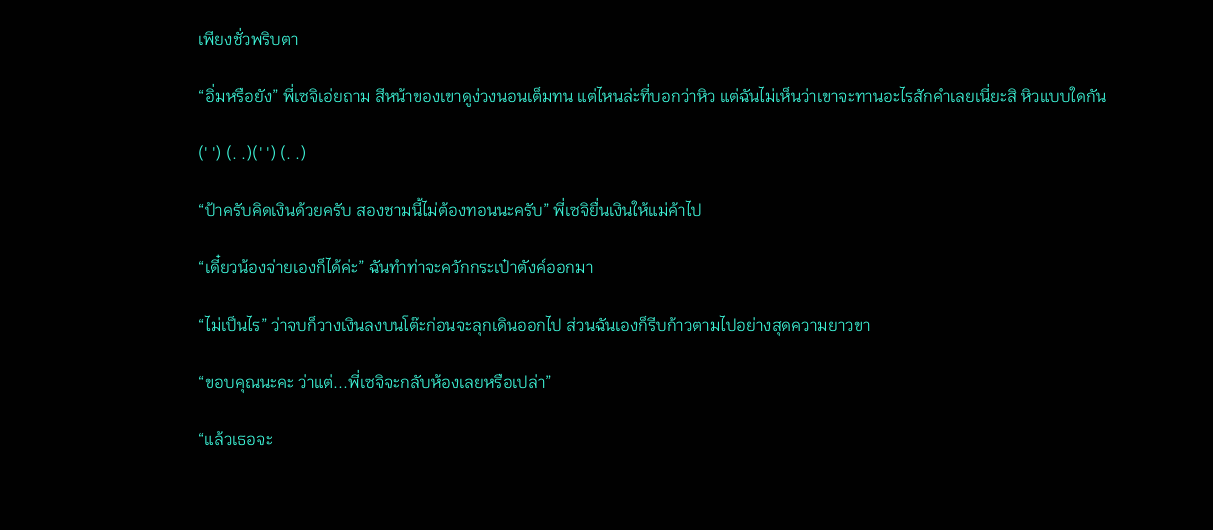เพียงชั่วพริบตา

“อิ่มหรือยัง” พี่เซจิเอ่ยถาม สีหน้าของเขาดูง่วงนอนเต็มทน แต่ไหนล่ะที่บอกว่าหิว แต่ฉันไม่เห็นว่าเขาจะทานอะไรสักคำเลยเนี่ยะสิ หิวแบบใดกัน

(' ') (. .)(' ') (. .)

“ป้าครับคิดเงินด้วยครับ สองชามนี้ไม่ต้องทอนนะครับ” พี่เซจิยื่นเงินให้แม่ค้าไป

“เดี๋ยวน้องจ่ายเองก็ได้ค่ะ” ฉันทำท่าจะควักกระเป๋าตังค์ออกมา

“ไม่เป็นไร” ว่าจบก็วางเงินลงบนโต๊ะก่อนจะลุกเดินออกไป ส่วนฉันเองก็รีบก้าวตามไปอย่างสุดความยาวขา

“ขอบคุณนะคะ ว่าแต่...พี่เซจิจะกลับห้องเลยหรือเปล่า”

“แล้วเธอจะ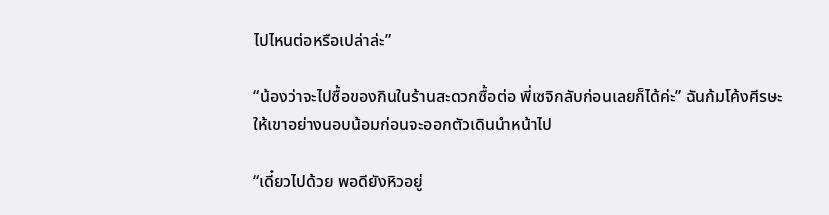ไปไหนต่อหรือเปล่าล่ะ”

“น้องว่าจะไปซื้อของกินในร้านสะดวกซื้อต่อ พี่เซจิกลับก่อนเลยก็ได้ค่ะ” ฉันก้มโค้งศีรษะให้เขาอย่างนอบน้อมก่อนจะออกตัวเดินนำหน้าไป

“เดี๋ยวไปด้วย พอดียังหิวอยู่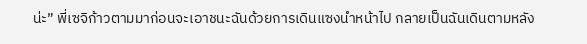น่ะ” พี่เซจิก้าวตามมาก่อนจะเอาชนะฉันด้วยการเดินแซงนำหน้าไป กลายเป็นฉันเดินตามหลัง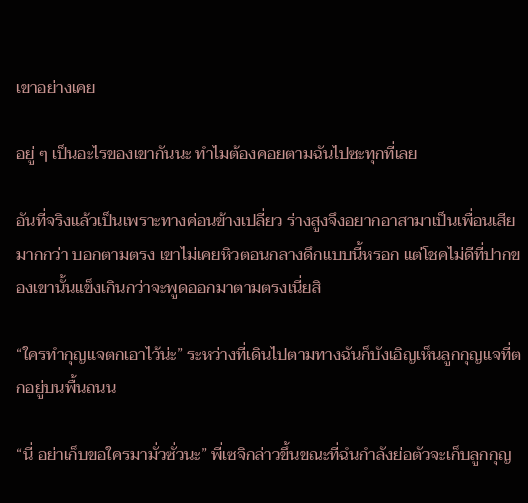เขาอย่างเคย

อยู่ ๆ เป็นอะไรของเขากันนะ ทำไมต้องคอยตามฉันไปซะทุกที่เลย

อันที่จริงแล้วเป็นเพราะทางค่อนข้างเปลี่ยว ร่างสูงจึงอยากอาสามาเป็นเพื่อนเสียมากกว่า บอกตามตรง เขาไม่เคยหิวตอนกลางดึกแบบนี้หรอก แต่โชคไม่ดีที่ปากของเขานั้นแข็งเกินกว่าจะพูดออกมาตามตรงเนี่ยสิ

“ใครทำกุญแจตกเอาไว้น่ะ” ระหว่างที่เดินไปตามทางฉันก็บังเอิญเห็นลูกกุญแจที่ตกอยู่บนพื้นถนน

“นี่ อย่าเก็บขอใครมามั่วซั่วนะ” พี่เซจิกล่าวขึ้นขณะที่ฉํนกำลังย่อตัวจะเก็บลูกกุญ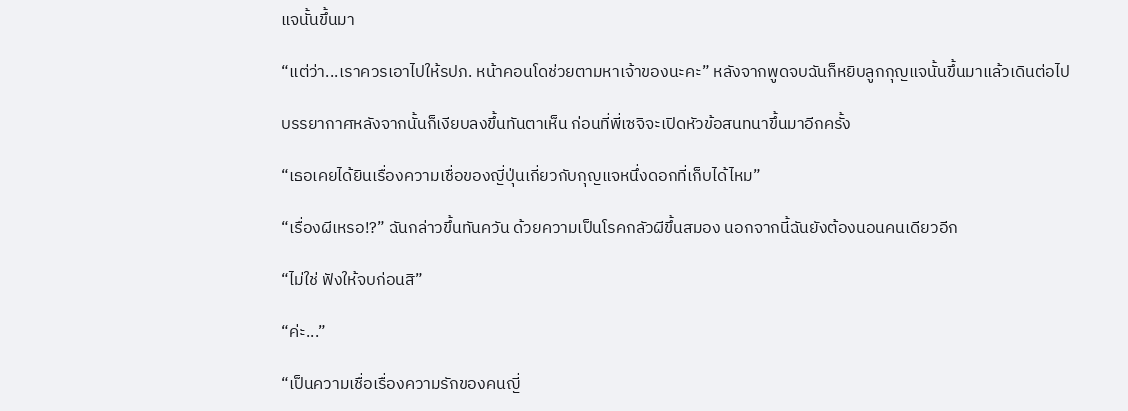แจนั้นขึ้นมา

“แต่ว่า...เราควรเอาไปให้รปภ. หน้าคอนโดช่วยตามหาเจ้าของนะคะ” หลังจากพูดจบฉันก็หยิบลูกกุญแจนั้นขึ้นมาแล้วเดินต่อไป

บรรยากาศหลังจากนั้นก็เงียบลงขึ้นทันตาเห็น ก่อนที่พี่เซจิจะเปิดหัวข้อสนทนาขึ้นมาอีกครั้ง

“เธอเคยได้ยินเรื่องความเชื่อของญี่ปุ่นเกี่ยวกับกุญแจหนึ่งดอกที่เก็บได้ไหม”

“เรื่องผีเหรอ!?” ฉันกล่าวขึ้นทันควัน ด้วยความเป็นโรคกลัวผีขึ้นสมอง นอกจากนี้ฉันยังต้องนอนคนเดียวอีก

“ไม่ใช่ ฟังให้จบก่อนสิ”

“ค่ะ...”

“เป็นความเชื่อเรื่องความรักของคนญี่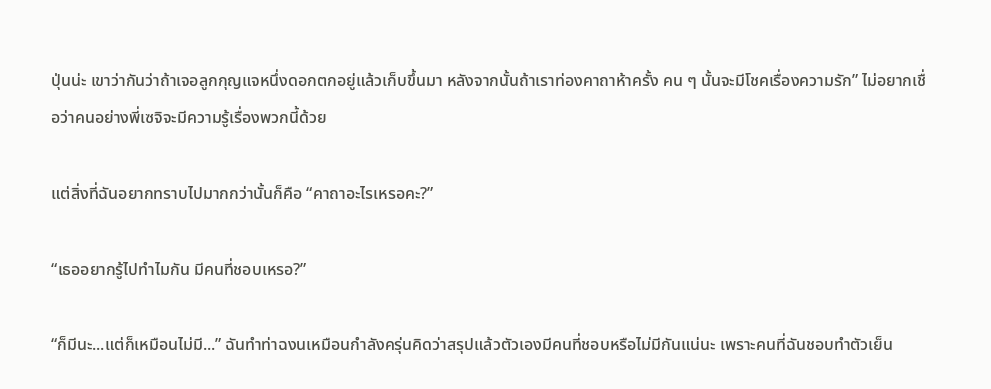ปุ่นน่ะ เขาว่ากันว่าถ้าเจอลูกกุญแจหนึ่งดอกตกอยู่แล้วเก็บขึ้นมา หลังจากนั้นถ้าเราท่องคาถาห้าครั้ง คน ๆ นั้นจะมีโชคเรื่องความรัก” ไม่อยากเชื่อว่าคนอย่างพี่เซจิจะมีความรู้เรื่องพวกนี้ด้วย

แต่สิ่งที่ฉันอยากทราบไปมากกว่านั้นก็คือ “คาถาอะไรเหรอคะ?”

“เธออยากรู้ไปทำไมกัน มีคนที่ชอบเหรอ?”

“ก็มีนะ...แต่ก็เหมือนไม่มี...” ฉันทำท่าฉงนเหมือนกำลังครุ่นคิดว่าสรุปแล้วตัวเองมีคนที่ชอบหรือไม่มีกันแน่นะ เพราะคนที่ฉันชอบทำตัวเย็น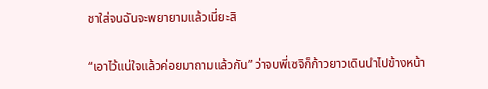ชาใส่จนฉันจะพยายามแล้วเนี่ยะสิ

“เอาไว้แน่ใจแล้วค่อยมาถามแล้วกัน” ว่าจบพี่เซจิก็ก้าวยาวเดินนำไปข้างหน้า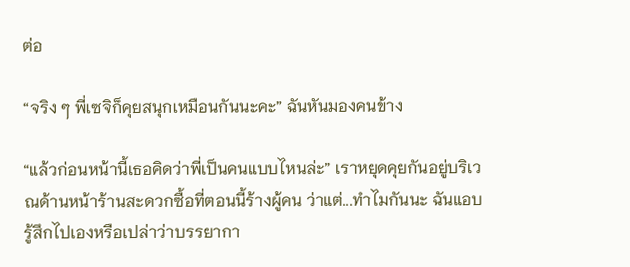ต่อ

“จริง ๆ พี่เซจิก็คุยสนุกเหมือนกันนะคะ” ฉันหันมองคนข้าง

“แล้วก่อนหน้านี้เธอคิดว่าพี่เป็นคนแบบไหนล่ะ” เราหยุดคุยกันอยู่บริเวณด้านหน้าร้านสะดวกซื้อที่ตอนนี้ร้างผู้คน ว่าแต่...ทำไมกันนะ ฉันแอบรู้สึกไปเองหรือเปล่าว่าบรรยากา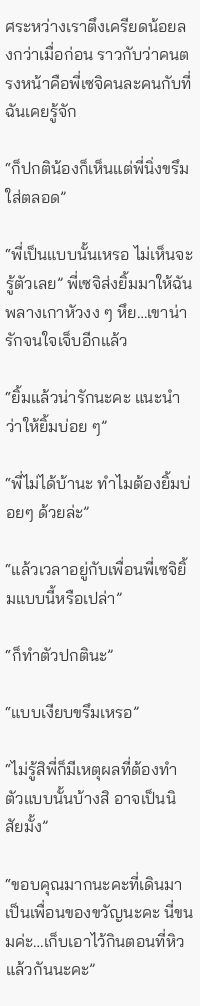ศระหว่างเราตึงเครียดน้อยลงกว่าเมื่อก่อน ราวกับว่าคนตรงหน้าคือพี่เซจิคนละคนกับที่ฉันเคยรู้จัก

“ก็ปกติน้องก็เห็นแต่พี่นิ่งขรึมใส่ตลอด”

“พี่เป็นแบบนั้นเหรอ ไม่เห็นจะรู้ตัวเลย” พี่เซจิส่งยิ้มมาให้ฉันพลางเกาหัวงง ๆ หึย…เขาน่ารักจนใจเจ็บอีกแล้ว

“ยิ้มแล้วน่ารักนะคะ แนะนำว่าให้ยิ้มบ่อย ๆ”

“พี่ไม่ได้บ้านะ ทำไมต้องยิ้มบ่อยๆ ด้วยล่ะ”

“แล้วเวลาอยู่กับเพื่อนพี่เซจิยิ้มแบบนี้หรือเปล่า”

“ก็ทำตัวปกตินะ”

“แบบเงียบขรึมเหรอ”

“ไม่รู้สิพี่ก็มีเหตุผลที่ต้องทำตัวแบบนั้นบ้างสิ อาจเป็นนิสัยมั้ง”

“ขอบคุณมากนะคะที่เดินมาเป็นเพื่อนของขวัญนะคะ นี่ขนมค่ะ…เก็บเอาไว้กินตอนที่หิวแล้วกันนะคะ”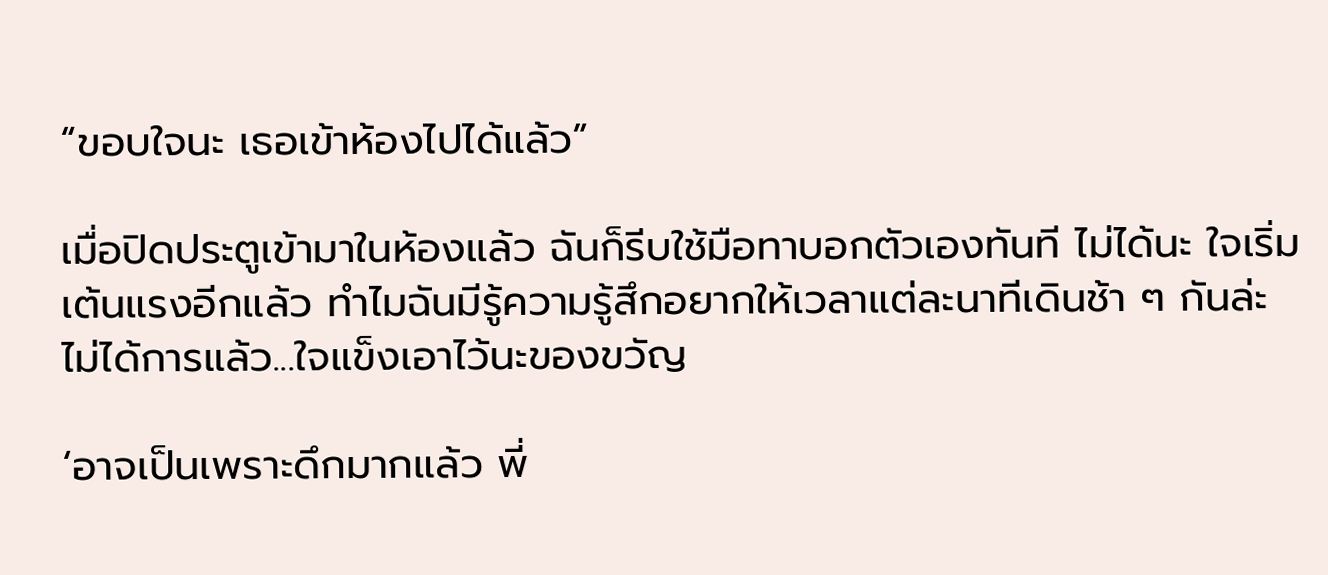“ขอบใจนะ เธอเข้าห้องไปได้แล้ว”

เมื่อปิดประตูเข้ามาในห้องแล้ว ฉันก็รีบใช้มือทาบอกตัวเองทันที ไม่ได้นะ ใจเริ่มเต้นแรงอีกแล้ว ทำไมฉันมีรู้ความรู้สึกอยากให้เวลาแต่ละนาทีเดินช้า ๆ กันล่ะ ไม่ได้การแล้ว...ใจแข็งเอาไว้นะของขวัญ

‘อาจเป็นเพราะดึกมากแล้ว พี่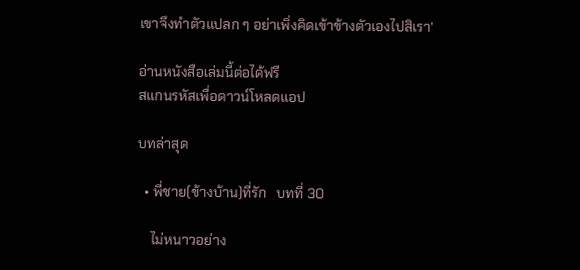เขาจึงทำตัวแปลก ๆ อย่าเพิ่งคิดเข้าข้างตัวเองไปสิเรา’

อ่านหนังสือเล่มนี้ต่อได้ฟรี
สแกนรหัสเพื่อดาวน์โหลดแอป

บทล่าสุด

  • พี่ชาย(ข้างบ้าน)ที่รัก   บทที่ 30

    ไม่หนาวอย่าง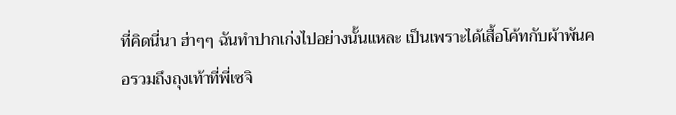ที่คิดนี่นา ฮ่าๆๆ ฉันทำปากเก่งไปอย่างนั้นแหละ เป็นเพราะได้เสื้อโค้ทกับผ้าพันคอรวมถึงถุงเท้าที่พี่เซจิ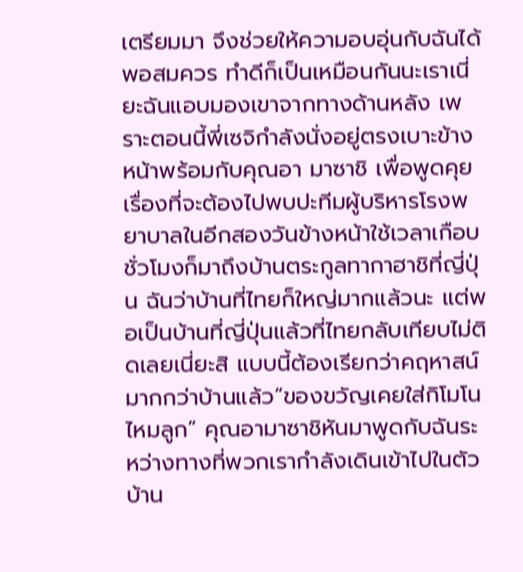เตรียมมา จึงช่วยให้ความอบอุ่นกับฉันได้พอสมควร ทำดีก็เป็นเหมือนกันนะเราเนี่ยะฉันแอบมองเขาจากทางด้านหลัง เพราะตอนนี้พี่เซจิกำลังนั่งอยู่ตรงเบาะข้างหน้าพร้อมกับคุณอา มาซาชิ เพื่อพูดคุยเรื่องที่จะต้องไปพบปะทีมผู้บริหารโรงพยาบาลในอีกสองวันข้างหน้าใช้เวลาเกือบชั่วโมงก็มาถึงบ้านตระกูลทากาฮาชิที่ญี่ปุ่น ฉันว่าบ้านที่ไทยก็ใหญ่มากแล้วนะ แต่พอเป็นบ้านที่ญี่ปุ่นแล้วที่ไทยกลับเทียบไม่ติดเลยเนี่ยะสิ แบบนี้ต้องเรียกว่าคฤหาสน์มากกว่าบ้านแล้ว“ของขวัญเคยใส่กิโมโนไหมลูก” คุณอามาซาชิหันมาพูดกับฉันระหว่างทางที่พวกเรากำลังเดินเข้าไปในตัวบ้าน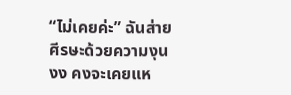“ไม่เคยค่ะ” ฉันส่ายศีรษะด้วยความงุนงง คงจะเคยแห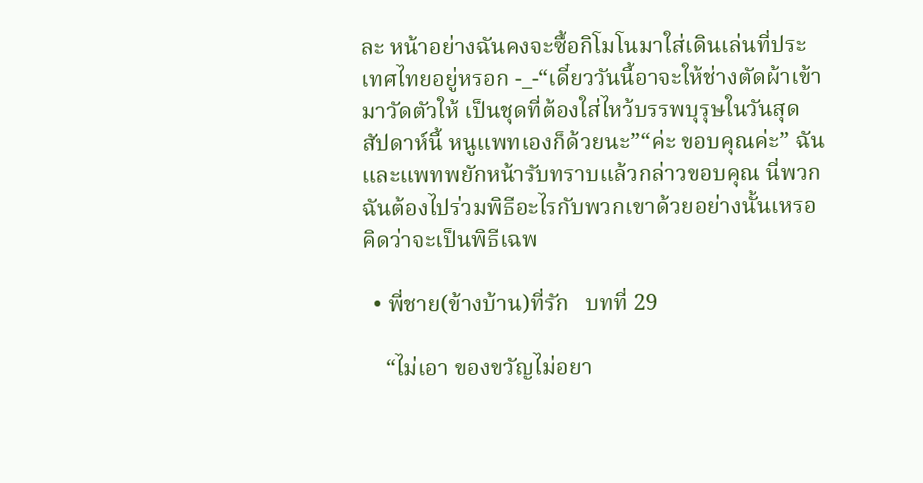ละ หน้าอย่างฉันคงจะซื้อกิโมโนมาใส่เดินเล่นที่ประเทศไทยอยู่หรอก -_-“เดี๋ยววันนี้อาจะให้ช่างตัดผ้าเข้ามาวัดตัวให้ เป็นชุดที่ต้องใส่ไหว้บรรพบุรุษในวันสุดสัปดาห์นี้ หนูแพทเองก็ด้วยนะ”“ค่ะ ขอบคุณค่ะ” ฉันและแพทพยักหน้ารับทราบแล้วกล่าวขอบคุณ นี่พวกฉันต้องไปร่วมพิธีอะไรกับพวกเขาด้วยอย่างนั้นเหรอ คิดว่าจะเป็นพิธีเฉพ

  • พี่ชาย(ข้างบ้าน)ที่รัก   บทที่ 29

    “ไม่เอา ของขวัญไม่อยา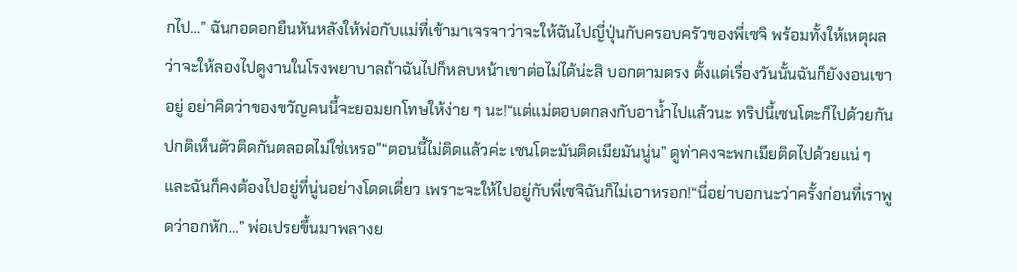กไป…” ฉันกอดอกยืนหันหลังให้พ่อกับแม่ที่เข้ามาเจรจาว่าจะให้ฉันไปญี่ปุ่นกับครอบครัวของพี่เซจิ พร้อมทั้งให้เหตุผลว่าจะให้ลองไปดูงานในโรงพยาบาลถ้าฉันไปก็หลบหน้าเขาต่อไม่ได้น่ะสิ บอกตามตรง ตั้งแต่เรื่องวันนั้นฉันก็ยังงอนเขาอยู่ อย่าคิดว่าของขวัญคนนี้จะยอมยกโทษให้ง่าย ๆ นะ!“แต่แม่ตอบตกลงกับอาน้ำไปแล้วนะ ทริปนี้เซนโตะก็ไปด้วยกัน ปกติเห็นตัวติดกันตลอดไม่ใช่เหรอ”“ตอนนี้ไม่ติดแล้วค่ะ เซนโตะมันติดเมียมันนู่น” ดูท่าคงจะพกเมียติดไปด้วยแน่ ๆ และฉันก็คงต้องไปอยู่ที่นู่นอย่างโดดเดี่ยว เพราะจะให้ไปอยู่กับพี่เซจิฉันก็ไม่เอาหรอก!“นี่อย่าบอกนะว่าครั้งก่อนที่เราพูดว่าอกหัก…” พ่อเปรยขึ้นมาพลางย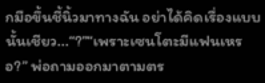กมือขึ้นชี้นิ้วมาทางฉัน อย่าได้คิดเรื่องแบบนั้นเชียว...“?”“เพราะเซนโตะมีแฟนเหรอ?” พ่อถามออกมาตามตร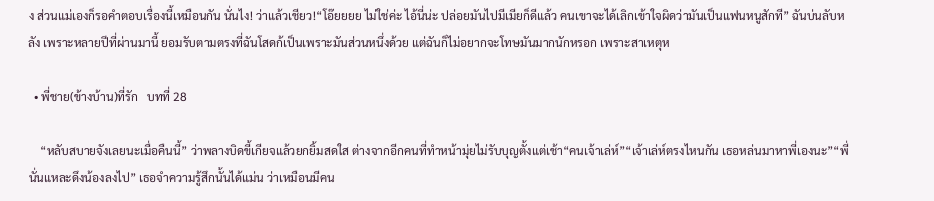ง ส่วนแม่เองก็รอคำตอบเรื่องนี้เหมือนกัน นั่นไง! ว่าแล้วเชียว!“โอ๊ยยยย ไม่ใช่ค่ะ ไอ้นี่น่ะ ปล่อยมันไปมีเมียก็ดีแล้ว คนเขาจะได้เลิกเข้าใจผิดว่ามันเป็นแฟนหนูสักที” ฉันบ่นลับหลัง เพราะหลายปีที่ผ่านมานี้ ยอมรับตามตรงที่ฉันโสดก้เป็นเพราะมันส่วนหนึ่งด้วย แต่ฉันก็ไม่อยากจะโทษมันมากนักหรอก เพราะสาเหตุห

  • พี่ชาย(ข้างบ้าน)ที่รัก   บทที่ 28

    “หลับสบายจังเลยนะเมื่อคืนนี้” ว่าพลางบิดขี้เกียจแล้วยกยิ้มสดใส ต่างจากอีกคนที่ทำหน้ามุ่ยไม่รับบุญตั้งแต่เช้า“คนเจ้าเล่ห์”“เจ้าเล่ห์ตรงไหนกัน เธอหล่นมาหาพี่เองนะ”“พี่นั่นแหละดึงน้องลงไป” เธอจำความรู้สึกนั้นได้แม่น ว่าเหมือนมีคน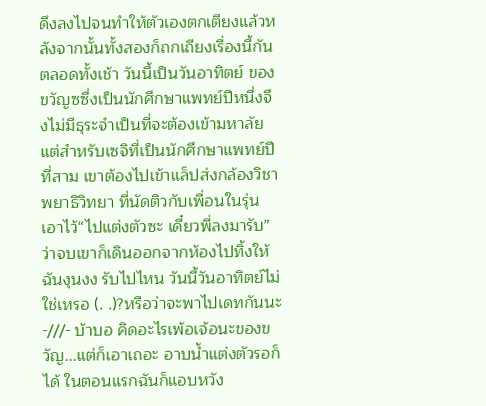ดึงลงไปจนทำให้ตัวเองตกเตียงแล้วหลังจากนั้นทั้งสองก็ถกเถียงเรื่องนี้กันตลอดทั้งเช้า วันนี้เป็นวันอาทิตย์ ของขวัญซซึ่งเป็นนักศึกษาแพทย์ปีหนึ่งจึงไม่มีธุระจำเป็นที่จะต้องเข้ามหาลัย แต่สำหรับเซจิที่เป็นนักศึกษาแพทย์ปีที่สาม เขาต้องไปเข้าแล็ปส่งกล้องวิชาพยาธิวิทยา ที่นัดติวกับเพื่อนในรุ่นเอาไว้“ไปแต่งตัวซะ เดี๋ยวพี่ลงมารับ” ว่าจบเขาก็เดินออกจากห้องไปทิ้งให้ฉันงุนงง รับไปไหน วันนี้วันอาทิตย์ไม่ใช่เหรอ (. .)?หรือว่าจะพาไปเดทกันนะ -///- บ้าบอ คิดอะไรเพ้อเจ้อนะของขวัญ...แต่ก็เอาเถอะ อาบน้ำแต่งตัวรอก็ได้ ในตอนแรกฉันก็แอบหวัง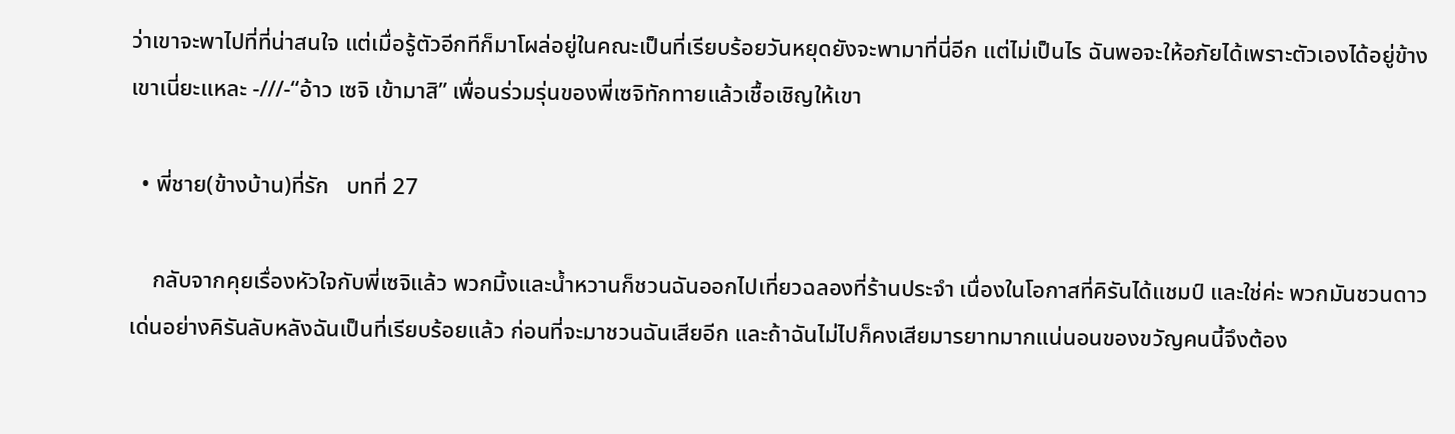ว่าเขาจะพาไปที่ที่น่าสนใจ แต่เมื่อรู้ตัวอีกทีก็มาโผล่อยู่ในคณะเป็นที่เรียบร้อยวันหยุดยังจะพามาที่นี่อีก แต่ไม่เป็นไร ฉันพอจะให้อภัยได้เพราะตัวเองได้อยู่ข้างเขาเนี่ยะแหละ -///-“อ้าว เซจิ เข้ามาสิ” เพื่อนร่วมรุ่นของพี่เซจิทักทายแล้วเชื้อเชิญให้เขา

  • พี่ชาย(ข้างบ้าน)ที่รัก   บทที่ 27

    กลับจากคุยเรื่องหัวใจกับพี่เซจิแล้ว พวกมิ้งและน้ำหวานก็ชวนฉันออกไปเที่ยวฉลองที่ร้านประจำ เนื่องในโอกาสที่คิรันได้แชมป์ และใช่ค่ะ พวกมันชวนดาวเด่นอย่างคิรันลับหลังฉันเป็นที่เรียบร้อยแล้ว ก่อนที่จะมาชวนฉันเสียอีก และถ้าฉันไม่ไปก็คงเสียมารยาทมากแน่นอนของขวัญคนนี้จึงต้อง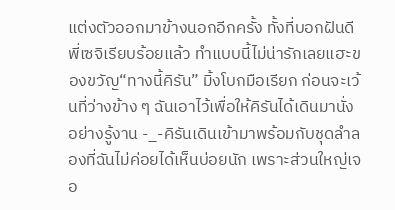แต่งตัวออกมาข้างนอกอีกครั้ง ทั้งที่บอกฝันดีพี่เซจิเรียบร้อยแล้ว ทำแบบนี้ไม่น่ารักเลยแฮะของขวัญ“ทางนี้คิรัน” มิ้งโบกมือเรียก ก่อนจะเว้นที่ว่างข้าง ๆ ฉันเอาไว้เพื่อให้คิรันได้เดินมานั่งอย่างรู้งาน -_-คิรันเดินเข้ามาพร้อมกับชุดลำลองที่ฉันไม่ค่อยได้เห็นบ่อยนัก เพราะส่วนใหญ่เจอ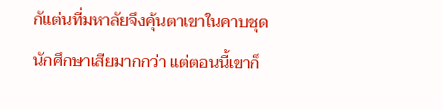กัแต่นที่มหาลัยจึงคุ้นตาเขาในคาบชุดนักศึกษาเสียมากกว่า แต่ตอนนี้เขาก็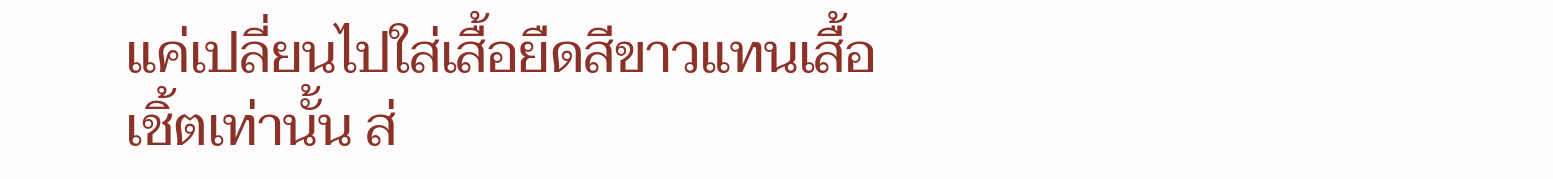แค่เปลี่ยนไปใส่เสื้อยืดสีขาวแทนเสื้อเชิ้ตเท่านั้น ส่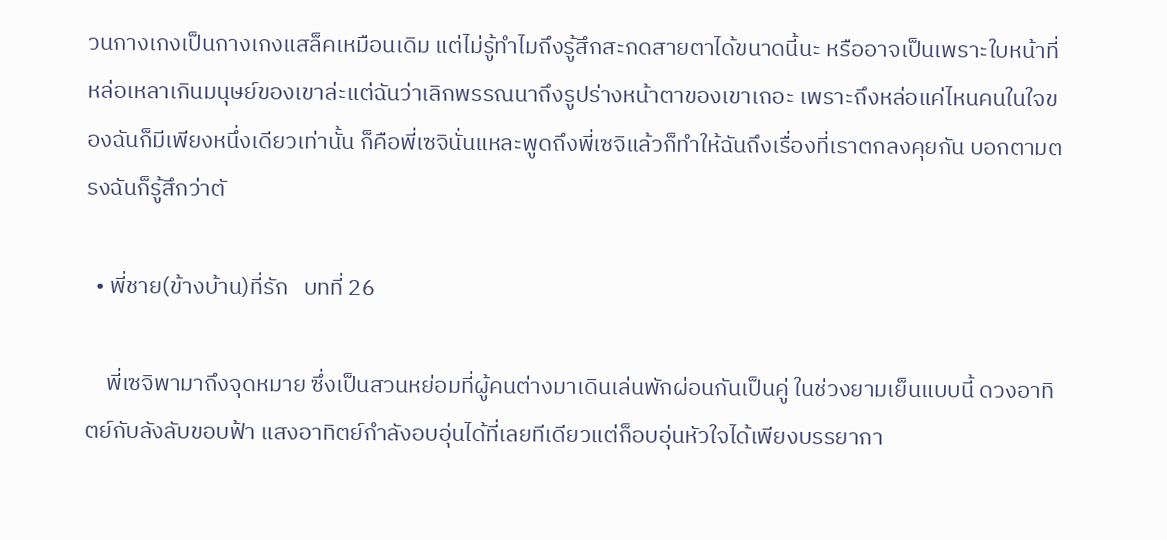วนกางเกงเป็นกางเกงแสล็คเหมือนเดิม แต่ไม่รู้ทำไมถึงรู้สึกสะกดสายตาได้ขนาดนี้นะ หรืออาจเป็นเพราะใบหน้าที่หล่อเหลาเกินมนุษย์ของเขาล่ะแต่ฉันว่าเลิกพรรณนาถึงรูปร่างหน้าตาของเขาเถอะ เพราะถึงหล่อแค่ไหนคนในใจของฉันก็มีเพียงหนึ่งเดียวเท่านั้น ก็คือพี่เซจินั่นแหละพูดถึงพี่เซจิแล้วก็ทำให้ฉันถึงเรื่องที่เราตกลงคุยกัน บอกตามตรงฉันก็รู้สึกว่าตั

  • พี่ชาย(ข้างบ้าน)ที่รัก   บทที่ 26

    พี่เซจิพามาถึงจุดหมาย ซึ่งเป็นสวนหย่อมที่ผู้คนต่างมาเดินเล่นพักผ่อนกันเป็นคู่ ในช่วงยามเย็นแบบนี้ ดวงอาทิตย์กับลังลับขอบฟ้า แสงอาทิตย์กำลังอบอุ่นได้ที่เลยทีเดียวแต่ก็อบอุ่นหัวใจได้เพียงบรรยากา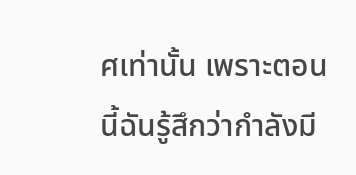ศเท่านั้น เพราะตอนนี้ฉันรู้สึกว่ากำลังมี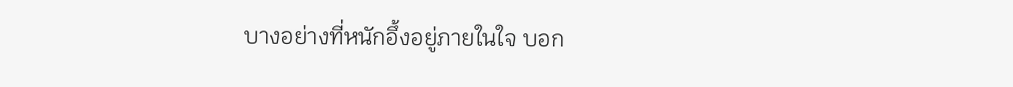บางอย่างที่หนักอึ้งอยู่ภายในใจ บอก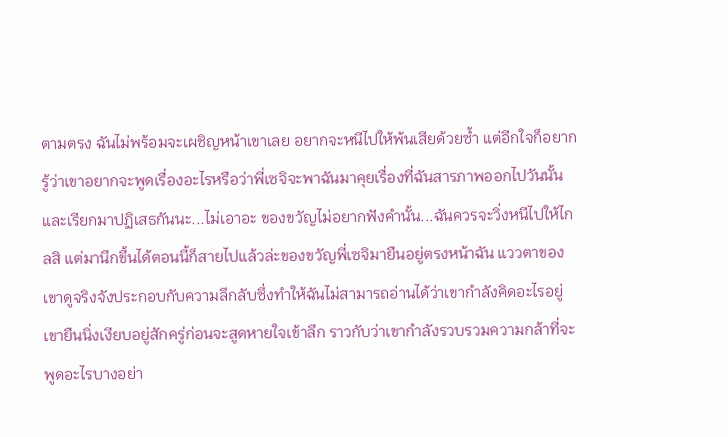ตามตรง ฉันไม่พร้อมจะเผชิญหน้าเขาเลย อยากจะหนีไปให้พ้นเสียด้วยซ้ำ แต่อีกใจก็อยากรู้ว่าเขาอยากจะพูดเรื่องอะไรหรือว่าพี่เซจิจะพาฉันมาคุยเรื่องที่ฉันสารภาพออกไปวันนั้น และเรียกมาปฏิเสธกันนะ...ไม่เอาอะ ของขวัญไม่อยากฟังคำนั้น...ฉันควรจะวิ่งหนีไปให้ไกลสิ แต่มานึกขึ้นได้ตอนนี้ก็สายไปแล้วล่ะของขวัญพี่เซจิมายืนอยู่ตรงหน้าฉัน แววตาของเขาดูจริงจังประกอบกับความลึกลับซึ่งทำให้ฉันไม่สามารถอ่านได้ว่าเขากำลังคิดอะไรอยู่ เขายืนนิ่งเงียบอยู่สักครู่ก่อนจะสูดหายใจเข้าลึก ราวกับว่าเขากำลังรวบรวมความกล้าที่จะพูดอะไรบางอย่า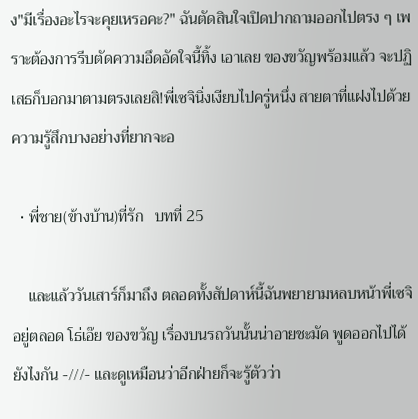ง"มีเรื่องอะไรจะคุยเหรอคะ?" ฉันตัดสินใจเปิดปากถามออกไปตรง ๆ เพราะต้องการรีบตัดความอึดอัดใจนี้ทิ้ง เอาเลย ของขวัญพร้อมแล้ว จะปฏิเสธก็บอกมาตามตรงเลยสิ!พี่เซจินิ่งเงียบไปครู่หนึ่ง สายตาที่แฝงไปด้วยความรู้สึกบางอย่างที่ยากจะอ

  • พี่ชาย(ข้างบ้าน)ที่รัก   บทที่ 25

    และแล้ววันเสาร์ก็มาถึง ตลอดทั้งสัปดาห์นี้ฉันพยายามหลบหน้าพี่เซจิอยู่ตลอด โธ่เอ๊ย ของขวัญ เรื่องบนรถวันนั้นน่าอายชะมัด พูดออกไปได้ยังไงกัน -///- และดูเหมือนว่าอีกฝ่ายก็จะรู้ตัวว่า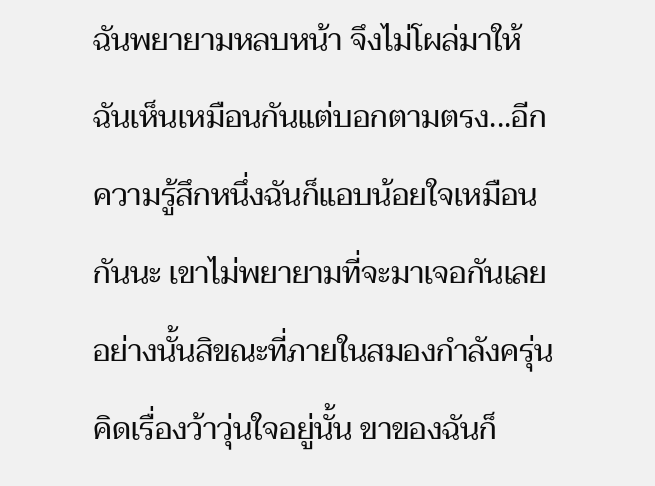ฉันพยายามหลบหน้า จึงไม่โผล่มาให้ฉันเห็นเหมือนกันแต่บอกตามตรง...อีกความรู้สึกหนึ่งฉันก็แอบน้อยใจเหมือนกันนะ เขาไม่พยายามที่จะมาเจอกันเลยอย่างนั้นสิขณะที่ภายในสมองกำลังครุ่นคิดเรื่องว้าวุ่นใจอยู่นั้น ขาของฉันก็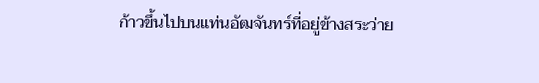ก้าวขึ้นไปบนแท่นอัฒจันทร์ที่อยู่ข้างสระว่าย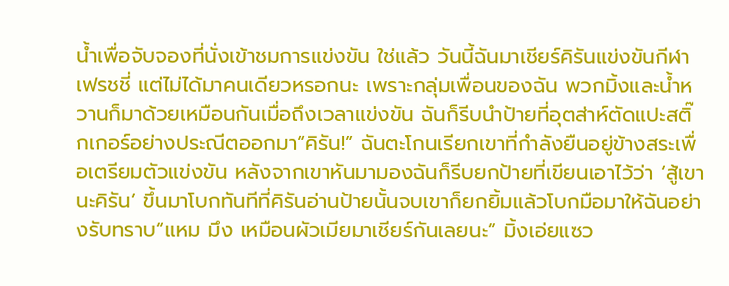น้ำเพื่อจับจองที่นั่งเข้าชมการแข่งขัน ใช่แล้ว วันนี้ฉันมาเชียร์คิรันแข่งขันกีฬาเฟรชชี่ แต่ไม่ได้มาคนเดียวหรอกนะ เพราะกลุ่มเพื่อนของฉัน พวกมิ้งและน้ำหวานก็มาด้วยเหมือนกันเมื่อถึงเวลาแข่งขัน ฉันก็รีบนำป้ายที่อุตส่าห์ตัดแปะสติ๊กเกอร์อย่างประณีตออกมา“คิรัน!” ฉันตะโกนเรียกเขาที่กำลังยืนอยู่ข้างสระเพื่อเตรียมตัวแข่งขัน หลังจากเขาหันมามองฉันก็รีบยกป้ายที่เขียนเอาไว้ว่า ‘สู้เขานะคิรัน’ ขึ้นมาโบกทันทีที่คิรันอ่านป้ายนั้นจบเขาก็ยกยิ้มแล้วโบกมือมาให้ฉันอย่างรับทราบ“แหม มึง เหมือนผัวเมียมาเชียร์กันเลยนะ” มิ้งเอ่ยแซว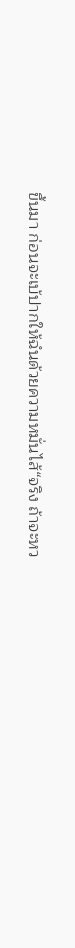ขึ้นมา ก่อนจะเบ้ปากให้ฉํนด้วยความหมั่นไส้“จริง ถ้าจะหว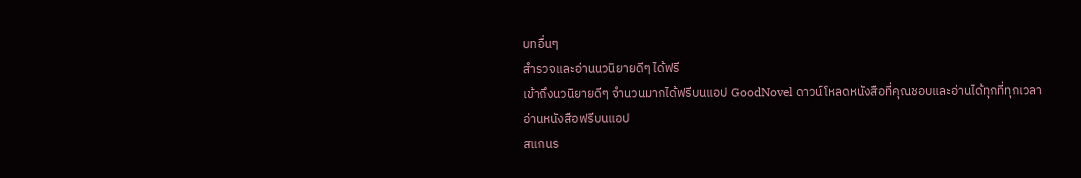บทอื่นๆ
สำรวจและอ่านนวนิยายดีๆ ได้ฟรี
เข้าถึงนวนิยายดีๆ จำนวนมากได้ฟรีบนแอป GoodNovel ดาวน์โหลดหนังสือที่คุณชอบและอ่านได้ทุกที่ทุกเวลา
อ่านหนังสือฟรีบนแอป
สแกนร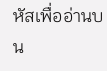หัสเพื่ออ่านบน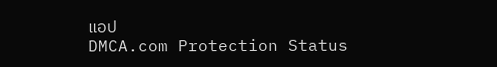แอป
DMCA.com Protection Status